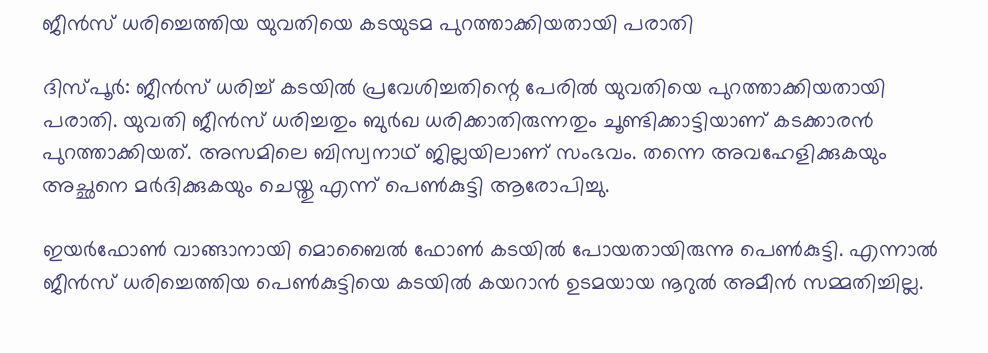ജീന്‍സ് ധരിച്ചെത്തിയ യുവതിയെ കടയുടമ പുറത്താക്കിയതായി പരാതി

ദിസ്പൂര്‍: ജീന്‍സ് ധരിച്ച് കടയില്‍ പ്രവേശിച്ചതിന്റെ പേരില്‍ യുവതിയെ പുറത്താക്കിയതായി പരാതി. യുവതി ജീന്‍സ് ധരിച്ചതും ബുര്‍ഖ ധരിക്കാതിരുന്നതും ചൂണ്ടിക്കാട്ടിയാണ് കടക്കാരന്‍ പുറത്താക്കിയത്. അസമിലെ ബിസ്വനാഥ് ജില്ലയിലാണ് സംഭവം. തന്നെ അവഹേളിക്കുകയും അച്ഛനെ മര്‍ദിക്കുകയും ചെയ്തു എന്ന് പെണ്‍കുട്ടി ആരോപിച്ചു.

ഇയര്‍ഫോണ്‍ വാങ്ങാനായി മൊബൈല്‍ ഫോണ്‍ കടയില്‍ പോയതായിരുന്നു പെണ്‍കുട്ടി. എന്നാല്‍ ജീന്‍സ് ധരിച്ചെത്തിയ പെണ്‍കുട്ടിയെ കടയില്‍ കയറാന്‍ ഉടമയായ നൂറുല്‍ അമീന്‍ സമ്മതിച്ചില്ല.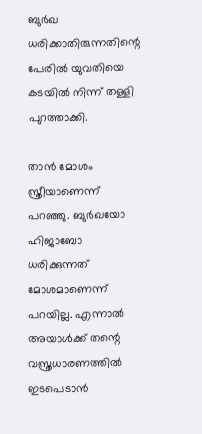ബുര്‍ഖ ധരിക്കാതിരുന്നതിന്റെ പേരില്‍ യുവതിയെ കടയില്‍ നിന്ന് തള്ളി പുറത്താക്കി.

താന്‍ മോശം സ്ത്രീയാണെന്ന് പറഞ്ഞു. ബുര്‍ഖയോ ഹിജാബോ ധരിക്കുന്നത് മോശമാണെന്ന് പറയില്ല. എന്നാല്‍ അയാള്‍ക്ക് തന്റെ വസ്ത്രധാരണത്തില്‍ ഇടപെടാന്‍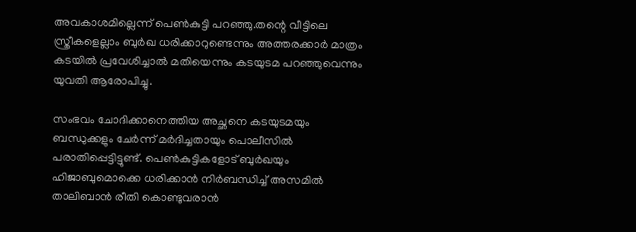അവകാശമില്ലെന്ന് പെണ്‍കുട്ടി പറഞ്ഞു.തന്റെ വീട്ടിലെ സ്ത്രീകളെല്ലാം ബുര്‍ഖ ധരിക്കാറുണ്ടെന്നും അത്തരക്കാര്‍ മാത്രം കടയില്‍ പ്രവേശിച്ചാല്‍ മതിയെന്നും കടയുടമ പറഞ്ഞുവെന്നും യുവതി ആരോപിച്ചു.

സംഭവം ചോദിക്കാനെത്തിയ അച്ഛനെ കടയുടമയും ബന്ധുക്കളും ചേര്‍ന്ന് മര്‍ദിച്ചതായും പൊലീസില്‍ പരാതിപ്പെട്ടിട്ടുണ്ട്. പെണ്‍കുട്ടികളോട് ബുര്‍ഖയും ഹിജാബുമൊക്കെ ധരിക്കാന്‍ നിര്‍ബന്ധിച്ച് അസമില്‍ താലിബാന്‍ രീതി കൊണ്ടുവരാന്‍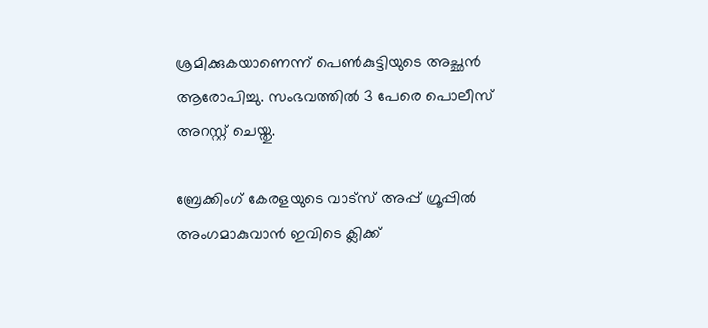ശ്രമിക്കുകയാണെന്ന് പെണ്‍കുട്ടിയുടെ അച്ഛന്‍ ആരോപിച്ചു. സംഭവത്തില്‍ 3 പേരെ പൊലീസ് അറസ്റ്റ് ചെയ്തു.

ബ്രേക്കിംഗ് കേരളയുടെ വാട്സ് അപ്പ് ഗ്രൂപ്പിൽ അംഗമാകുവാൻ ഇവിടെ ക്ലിക്ക്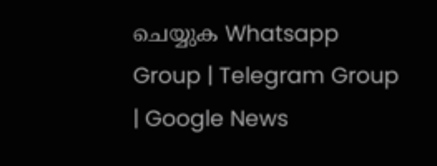ചെയ്യുക Whatsapp Group | Telegram Group | Google News